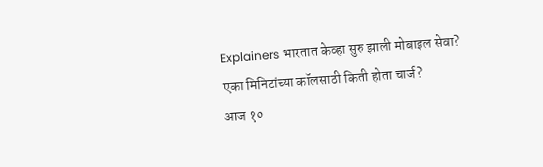Explainers भारतात केव्हा सुरु झाली मोबाइल सेवा? एका मिनिटांच्या कॉलसाठी किती होता चार्ज?
आज १०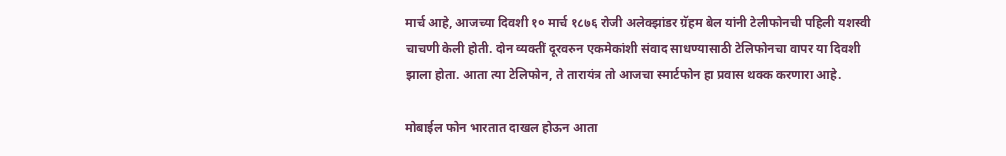मार्च आहे, आजच्या दिवशी १० मार्च १८७६ रोजी अलेक्झांडर ग्रॅहम बेल यांनी टेलीफोनची पहिली यशस्वी चाचणी केली होती. दोन व्यक्तीं दूरवरुन एकमेकांशी संवाद साधण्यासाठी टेलिफोनचा वापर या दिवशी झाला होता. आता त्या टेलिफोन, ते तारायंत्र तो आजचा स्मार्टफोन हा प्रवास थक्क करणारा आहे.

मोबाईल फोन भारतात दाखल होऊन आता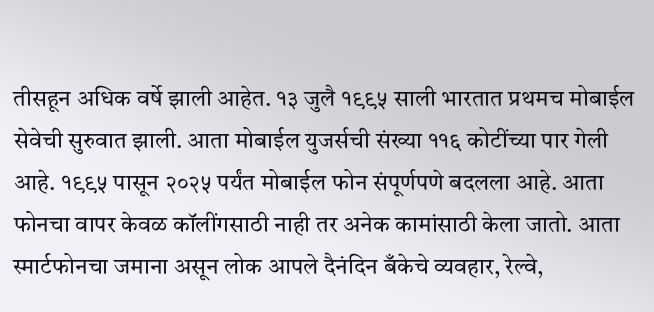तीसहून अधिक वर्षे झाली आहेत. १३ जुलै १९९५ साली भारतात प्रथमच मोबाईल सेवेची सुरुवात झाली. आता मोबाईल युजर्सची संख्या ११६ कोटींच्या पार गेली आहे. १९९५ पासून २०२५ पर्यंत मोबाईल फोन संपूर्णपणे बदलला आहे. आता फोनचा वापर केवळ कॉलींगसाठी नाही तर अनेक कामांसाठी केला जातो. आता स्मार्टफोनचा जमाना असून लोक आपले दैनंदिन बँकेचे व्यवहार, रेल्वे,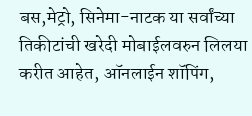बस,मेट्रो, सिनेमा-नाटक या सर्वांच्या तिकीटांची खरेदी मोबाईलवरुन लिलया करीत आहेत, ऑनलाईन शॉपिंग,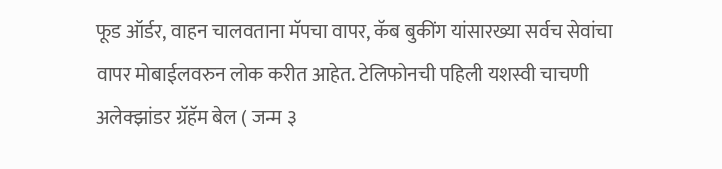फूड ऑर्डर, वाहन चालवताना मॅपचा वापर, कॅब बुकींग यांसारख्या सर्वच सेवांचा वापर मोबाईलवरुन लोक करीत आहेत. टेलिफोनची पहिली यशस्वी चाचणी अलेक्झांडर ग्रॅहॅम बेल ( जन्म ३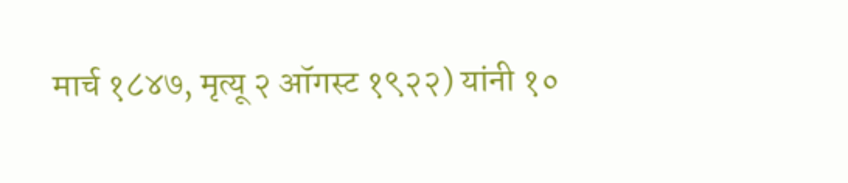मार्च १८४७, मृत्यू २ ऑगस्ट १९२२) यांनी १०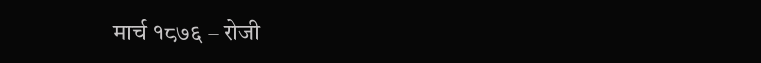मार्च १८७६ – रोजी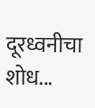दूरध्वनीचा शोध...